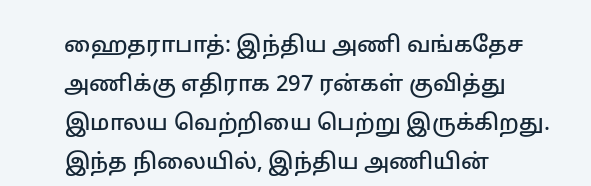ஹைதராபாத்: இந்திய அணி வங்கதேச அணிக்கு எதிராக 297 ரன்கள் குவித்து இமாலய வெற்றியை பெற்று இருக்கிறது. இந்த நிலையில், இந்திய அணியின்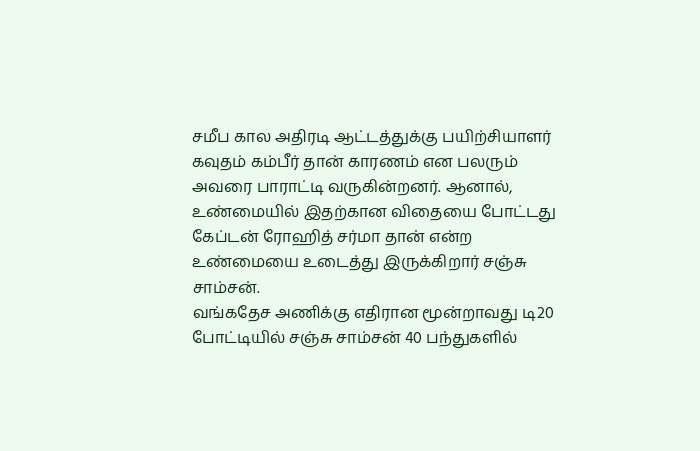சமீப கால அதிரடி ஆட்டத்துக்கு பயிற்சியாளர் கவுதம் கம்பீர் தான் காரணம் என பலரும் அவரை பாராட்டி வருகின்றனர். ஆனால், உண்மையில் இதற்கான விதையை போட்டது கேப்டன் ரோஹித் சர்மா தான் என்ற உண்மையை உடைத்து இருக்கிறார் சஞ்சு சாம்சன்.
வங்கதேச அணிக்கு எதிரான மூன்றாவது டி20 போட்டியில் சஞ்சு சாம்சன் 40 பந்துகளில்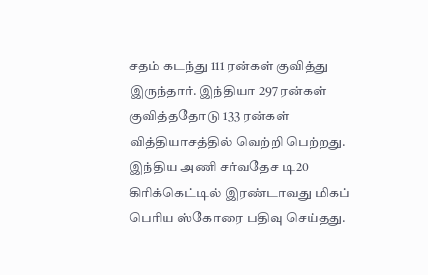சதம் கடந்து 111 ரன்கள் குவித்து இருந்தார். இந்தியா 297 ரன்கள் குவித்ததோடு 133 ரன்கள் வித்தியாசத்தில் வெற்றி பெற்றது. இந்திய அணி சர்வதேச டி20 கிரிக்கெட்டில் இரண்டாவது மிகப் பெரிய ஸ்கோரை பதிவு செய்தது.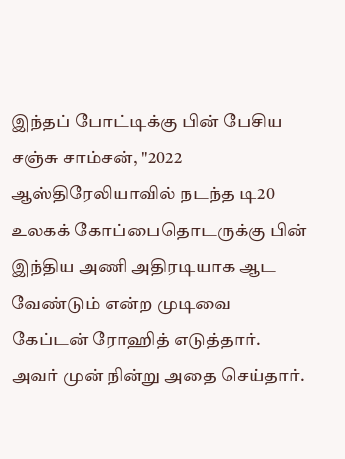இந்தப் போட்டிக்கு பின் பேசிய சஞ்சு சாம்சன், "2022 ஆஸ்திரேலியாவில் நடந்த டி20 உலகக் கோப்பைதொடருக்கு பின் இந்திய அணி அதிரடியாக ஆட வேண்டும் என்ற முடிவை கேப்டன் ரோஹித் எடுத்தார். அவர் முன் நின்று அதை செய்தார்.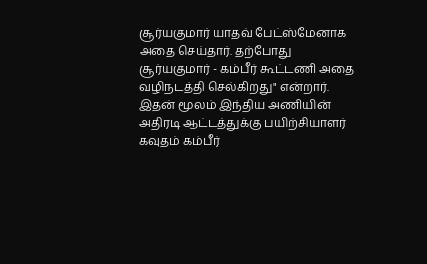சூர்யகுமார் யாதவ் பேட்ஸ்மேனாக அதை செய்தார். தற்போது சூர்யகுமார் - கம்பீர் கூட்டணி அதை வழிநடத்தி செல்கிறது" என்றார்.
இதன் மூலம் இந்திய அணியின் அதிரடி ஆட்டத்துக்கு பயிற்சியாளர் கவுதம் கம்பீர்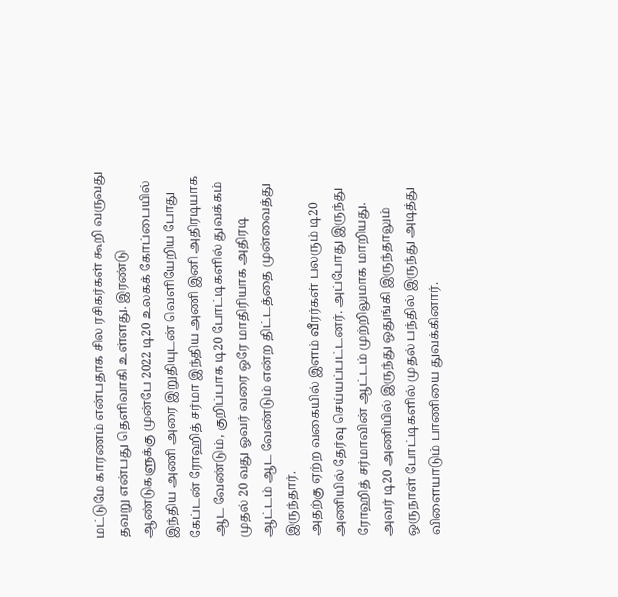மட்டுமே காரணம் என்பதாக சில ரசிகர்கள் கூறி வருவது தவறு என்பது தெளிவாகி உள்ளது. இரண்டு ஆண்டுகளுக்கு முன்பே 2022 டி20 உலகக் கோப்பையில் இந்திய அணி அரை இறுதியுடன் வெளியேறிய போது கேப்டன் ரோஹித் சர்மா இந்திய அணி இனி அதிரடியாக ஆட வேண்டும், குறிப்பாக டி20 போட்டிகளில் துவக்கம் முதல் 20 வது ஓவர் வரை ஒரே மாதிரியாக அதிரடி ஆட்டம் ஆட வேண்டும் என்ற திட்டத்தை முன்வைத்து இருந்தார்.
அதற்கு ஏற்ற வகையில் இளம் வீரர்கள் பலரும் டி20 அணியில் தேர்வு செய்யப்பட்டனர். அப்போது இருந்து ரோஹித் சர்மாவின் ஆட்டம் முற்றிலுமாக மாறியது. அவர் டி20 அணியில் இருந்து ஒதுங்கி இருந்தாலும் ஒருநாள் போட்டிகளில் முதல் பந்தில் இருந்து அடித்து விளையாடும் பாணியை துவக்கினார்.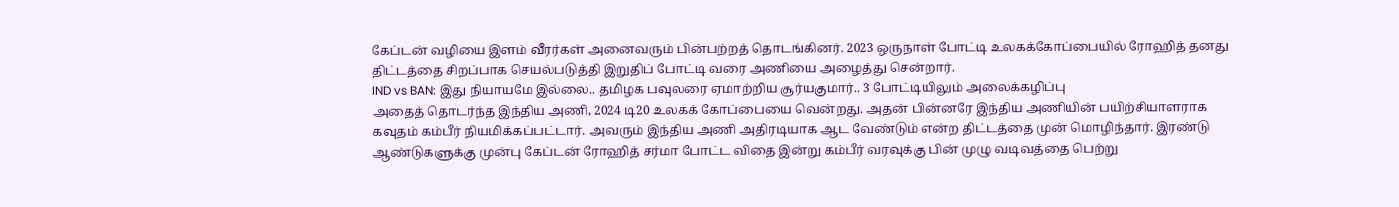கேப்டன் வழியை இளம் வீரர்கள் அனைவரும் பின்பற்றத் தொடங்கினர். 2023 ஒருநாள் போட்டி உலகக்கோப்பையில் ரோஹித் தனது திட்டத்தை சிறப்பாக செயல்படுத்தி இறுதிப் போட்டி வரை அணியை அழைத்து சென்றார்.
IND vs BAN: இது நியாயமே இல்லை.. தமிழக பவுலரை ஏமாற்றிய சூர்யகுமார்.. 3 போட்டியிலும் அலைக்கழிப்பு
அதைத் தொடர்ந்த இந்திய அணி, 2024 டி20 உலகக் கோப்பையை வென்றது. அதன் பின்னரே இந்திய அணியின் பயிற்சியாளராக கவுதம் கம்பீர் நியமிக்கப்பட்டார். அவரும் இந்திய அணி அதிரடியாக ஆட வேண்டும் என்ற திட்டத்தை முன் மொழிந்தார். இரண்டு ஆண்டுகளுக்கு முன்பு கேப்டன் ரோஹித் சர்மா போட்ட விதை இன்று கம்பீர் வரவுக்கு பின் முழு வடிவத்தை பெற்று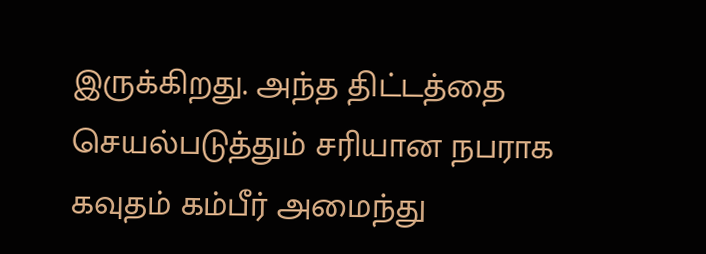இருக்கிறது. அந்த திட்டத்தை செயல்படுத்தும் சரியான நபராக கவுதம் கம்பீர் அமைந்து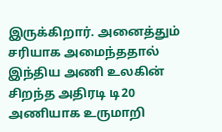இருக்கிறார். அனைத்தும் சரியாக அமைந்ததால் இந்திய அணி உலகின் சிறந்த அதிரடி டி20 அணியாக உருமாறி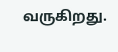வருகிறது.